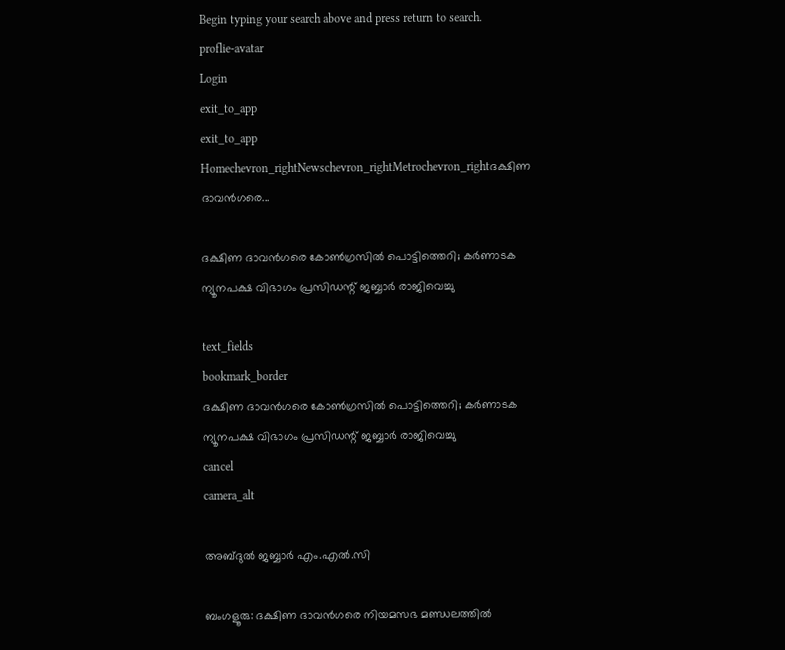Begin typing your search above and press return to search.
proflie-avatar
Login
exit_to_app
exit_to_app
Homechevron_rightNewschevron_rightMetrochevron_rightദക്ഷിണ ദാവൻഗരെ...

ദക്ഷിണ ദാവൻഗരെ കോൺഗ്രസിൽ പൊട്ടിത്തെറി; കർണാടക ന്യൂനപക്ഷ വിഭാഗം പ്രസിഡന്റ് ജബ്ബാർ രാജിവെച്ചു

text_fields
bookmark_border
ദക്ഷിണ ദാവൻഗരെ കോൺഗ്രസിൽ പൊട്ടിത്തെറി; കർണാടക ന്യൂനപക്ഷ വിഭാഗം പ്രസിഡന്റ് ജബ്ബാർ രാജിവെച്ചു
cancel
camera_alt

അബ്ദുൽ ജബ്ബാർ എം.എൽ.സി

ബംഗളൂരു: ദക്ഷിണ ദാവൻഗരെ നിയമസഭ മണ്ഡലത്തിൽ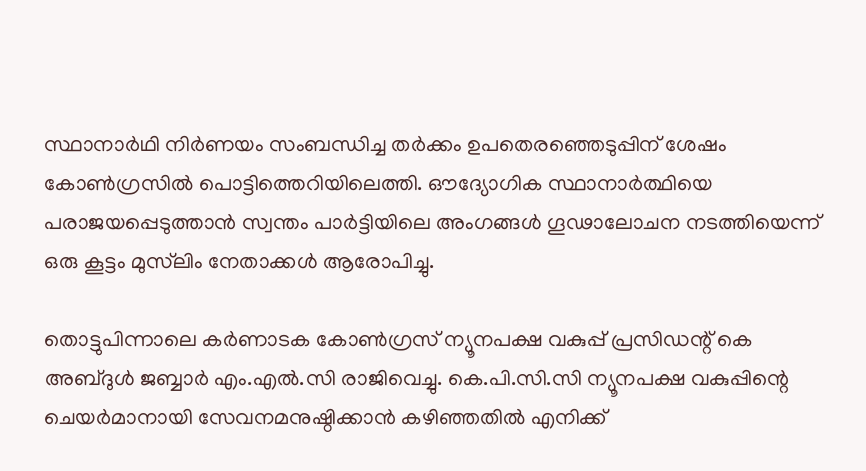സ്ഥാനാർഥി നിർണയം സംബന്ധിച്ച തർക്കം ഉപതെരഞ്ഞെടുപ്പിന് ശേഷം കോൺഗ്രസിൽ പൊട്ടിത്തെറിയിലെത്തി. ഔദ്യോഗിക സ്ഥാനാർത്ഥിയെ പരാജയപ്പെടുത്താൻ സ്വന്തം പാർട്ടിയിലെ അംഗങ്ങൾ ഗൂഢാലോചന നടത്തിയെന്ന് ഒരു കൂട്ടം മുസ്‌ലിം നേതാക്കൾ ആരോപിച്ചു.

തൊട്ടുപിന്നാലെ കർണാടക കോൺഗ്രസ് ന്യൂനപക്ഷ വകുപ്പ് പ്രസിഡന്റ് കെ അബ്ദുൾ ജബ്ബാർ എം.എൽ.സി രാജിവെച്ചു. കെ.പി.സി.സി ന്യൂനപക്ഷ വകുപ്പിന്റെ ചെയർമാനായി സേവനമനുഷ്ഠിക്കാൻ കഴിഞ്ഞതിൽ എനിക്ക്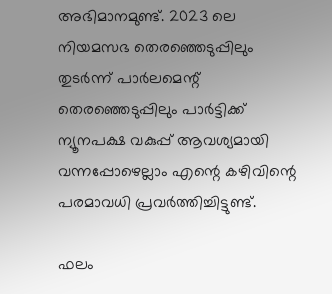അഭിമാനമുണ്ട്. 2023 ലെ നിയമസഭ തെരഞ്ഞെടുപ്പിലും തുടർന്ന് പാർലമെന്റ് തെരഞ്ഞെടുപ്പിലും പാർട്ടിക്ക് ന്യൂനപക്ഷ വകുപ്പ് ആവശ്യമായി വന്നപ്പോഴെല്ലാം എന്റെ കഴിവിന്റെ പരമാവധി പ്രവർത്തിച്ചിട്ടുണ്ട്.

ഫലം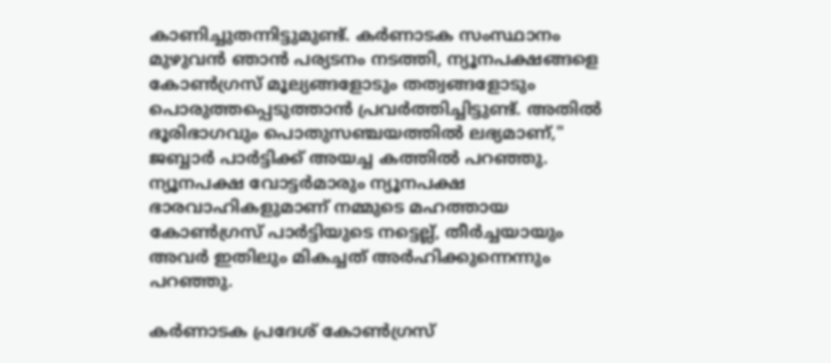കാണിച്ചുതന്നിട്ടുമുണ്ട്. കർണാടക സംസ്ഥാനം മുഴുവൻ ഞാൻ പര്യടനം നടത്തി, ന്യൂനപക്ഷങ്ങളെ കോൺഗ്രസ് മൂല്യങ്ങളോടും തത്വങ്ങളോടും പൊരുത്തപ്പെടുത്താൻ പ്രവർത്തിച്ചിട്ടുണ്ട്. അതിൽ ഭൂരിഭാഗവും പൊതുസഞ്ചയത്തിൽ ലഭ്യമാണ്," ജബ്ബാർ പാർട്ടിക്ക് അയച്ച കത്തിൽ പറഞ്ഞു. ന്യൂനപക്ഷ വോട്ടർമാരും ന്യൂനപക്ഷ ഭാരവാഹികളുമാണ് നമ്മുടെ മഹത്തായ കോൺഗ്രസ് പാർട്ടിയുടെ നട്ടെല്ല്, തീർച്ചയായും അവർ ഇതിലും മികച്ചത് അർഹിക്കുന്നെന്നും പറഞ്ഞു.

കർണാടക പ്രദേശ് കോൺഗ്രസ്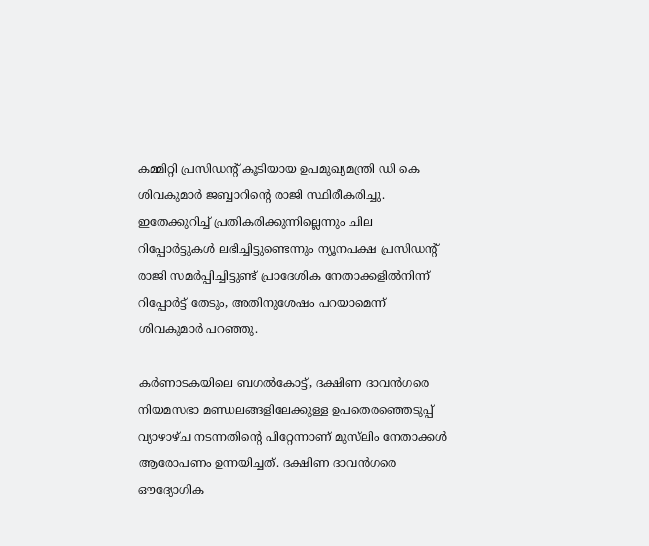കമ്മിറ്റി പ്രസിഡന്റ് കൂടിയായ ഉപമുഖ്യമന്ത്രി ഡി കെ ശിവകുമാർ ജബ്ബാറിന്റെ രാജി സ്ഥിരീകരിച്ചു. ഇതേക്കുറിച്ച് പ്രതികരിക്കുന്നില്ലെന്നും ചില റിപ്പോർട്ടുകൾ ലഭിച്ചിട്ടുണ്ടെന്നും ന്യൂനപക്ഷ പ്രസിഡന്റ് രാജി സമർപ്പിച്ചിട്ടുണ്ട് പ്രാദേശിക നേതാക്കളിൽനിന്ന് റിപ്പോർട്ട് തേടും, അതിനുശേഷം പറയാമെന്ന് ശിവകുമാർ പറഞ്ഞു.

കർണാടകയിലെ ബഗൽകോട്ട്, ദക്ഷിണ ദാവൻഗരെ നിയമസഭാ മണ്ഡലങ്ങളിലേക്കുള്ള ഉപതെരഞ്ഞെടുപ്പ് വ്യാഴാഴ്ച നടന്നതിന്റെ പിറ്റേന്നാണ് മുസ്‌ലിം നേതാക്കൾ ആരോപണം ഉന്നയിച്ചത്. ദക്ഷിണ ദാവൻഗരെ ഔദ്യോഗിക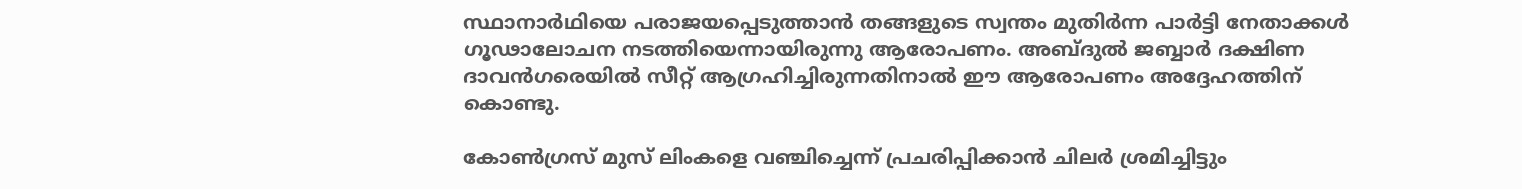സ്ഥാനാർഥിയെ പരാജയപ്പെടുത്താൻ തങ്ങളുടെ സ്വന്തം മുതിർന്ന പാർട്ടി നേതാക്കൾ ഗൂഢാലോചന നടത്തിയെന്നായിരുന്നു ആരോപണം. അബ്ദുൽ ജബ്ബാർ ദക്ഷിണ ദാവൻഗരെയിൽ സീറ്റ് ആഗ്രഹിച്ചിരുന്നതിനാൽ ഈ ആരോപണം അദ്ദേഹത്തിന് കൊണ്ടു.

കോൺഗ്രസ് മുസ് ലിംകളെ വഞ്ചിച്ചെന്ന് പ്രചരിപ്പിക്കാൻ ചിലർ ശ്രമിച്ചിട്ടും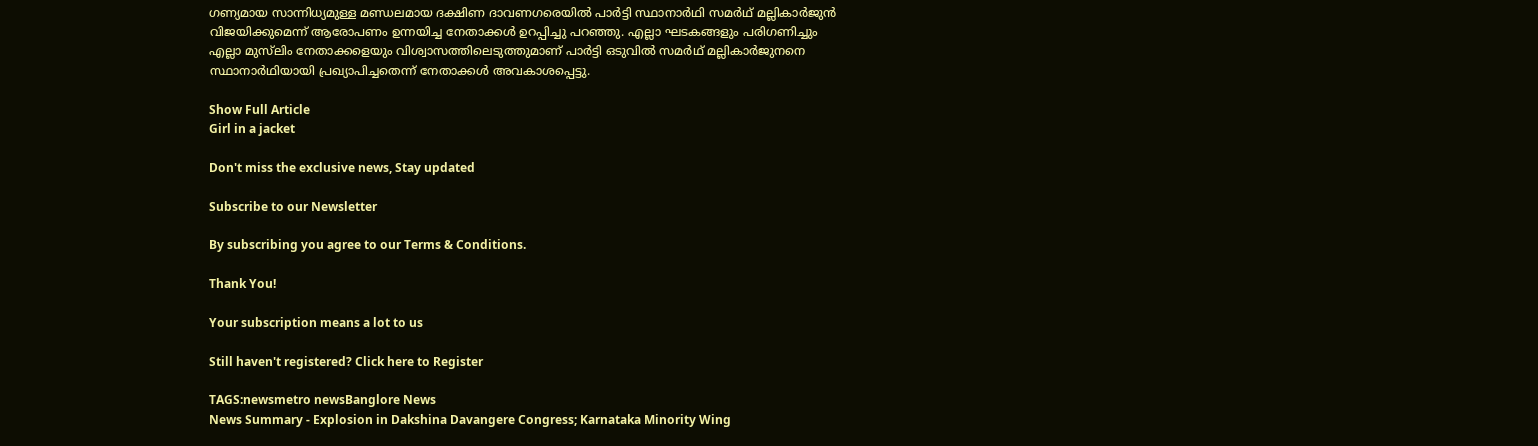ഗണ്യമായ സാന്നിധ്യമുള്ള മണ്ഡലമായ ദക്ഷിണ ദാവണഗരെയിൽ പാർട്ടി സ്ഥാനാർഥി സമർഥ് മല്ലികാർജുൻ വിജയിക്കുമെന്ന് ആരോപണം ഉന്നയിച്ച നേതാക്കൾ ഉറപ്പിച്ചു പറഞ്ഞു. എല്ലാ ഘടകങ്ങളും പരിഗണിച്ചും എല്ലാ മുസ്‌ലിം നേതാക്കളെയും വിശ്വാസത്തിലെടുത്തുമാണ് പാർട്ടി ഒടുവിൽ സമർഥ് മല്ലികാർജുനനെ സ്ഥാനാർഥിയായി പ്രഖ്യാപിച്ചതെന്ന് നേതാക്കൾ അവകാശപ്പെട്ടു.

Show Full Article
Girl in a jacket

Don't miss the exclusive news, Stay updated

Subscribe to our Newsletter

By subscribing you agree to our Terms & Conditions.

Thank You!

Your subscription means a lot to us

Still haven't registered? Click here to Register

TAGS:newsmetro newsBanglore News
News Summary - Explosion in Dakshina Davangere Congress; Karnataka Minority Wing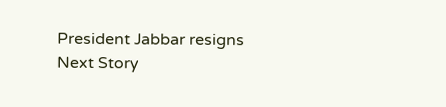President Jabbar resigns
Next Story